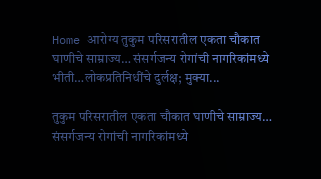Home आरोग्य तुकुम परिसरातील एकता चौकात घाणीचे साम्राज्य… संसर्गजन्य रोगांची नागरिकांमध्ये भीती…लोकप्रतिनिधींचे दुर्लक्ष; मुक्या...

तुकुम परिसरातील एकता चौकात घाणीचे साम्राज्य… संसर्गजन्य रोगांची नागरिकांमध्ये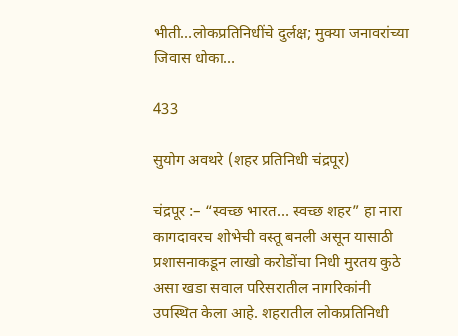भीती…लोकप्रतिनिधींचे दुर्लक्ष; मुक्या जनावरांच्या जिवास धोका…

433

सुयोग अवथरे (शहर प्रतिनिधी चंद्रपूर)

चंद्रपूर :– “स्वच्छ भारत… स्वच्छ शहर” हा नारा कागदावरच शोभेची वस्तू बनली असून यासाठी प्रशासनाकडून लाखो करोडोंचा निधी मुरतय कुठे असा खडा सवाल परिसरातील नागरिकांनी उपस्थित केला आहे. शहरातील लोकप्रतिनिधी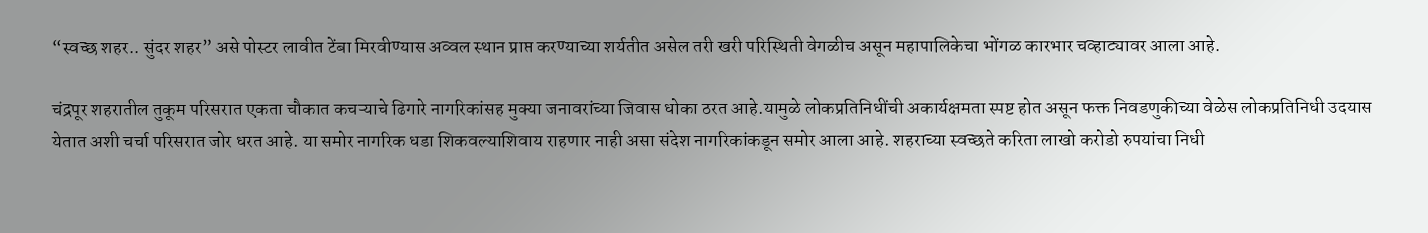“स्वच्छ शहर.. सुंदर शहर” असे पोस्टर लावीत टेंबा मिरवीण्यास अव्वल स्थान प्राप्त करण्याच्या शर्यतीत असेल तरी खरी परिस्थिती वेगळीच असून महापालिकेचा भोंगळ कारभार चव्हाट्यावर आला आहे.

चंद्रपूर शहरातील तुकूम परिसरात एकता चौकात कचऱ्याचे ढिगारे नागरिकांसह मुक्या जनावरांच्या जिवास धोका ठरत आहे.यामुळे लोकप्रतिनिधींची अकार्यक्षमता स्पष्ट होत असून फक्त निवडणुकीच्या वेळेस लोकप्रतिनिधी उदयास येतात अशी चर्चा परिसरात जोर धरत आहे. या समोर नागरिक धडा शिकवल्याशिवाय राहणार नाही असा संदेश नागरिकांकडून समोर आला आहे. शहराच्या स्वच्छते करिता लाखो करोडो रुपयांचा निधी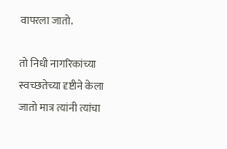वापरला जातो.

तो निधी नागरिकांच्या स्वच्छतेच्या दृष्टीने केला जातो मात्र त्यांनी त्यांचा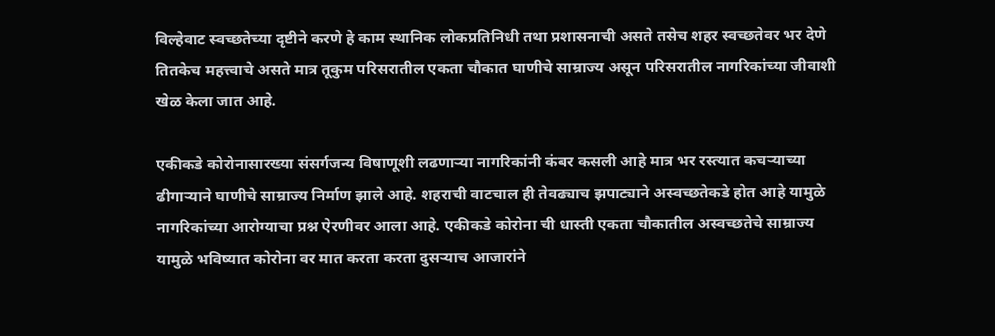विल्हेवाट स्वच्छतेच्या दृष्टीने करणे हे काम स्थानिक लोकप्रतिनिधी तथा प्रशासनाची असते तसेच शहर स्वच्छतेवर भर देणे तितकेच महत्त्वाचे असते मात्र तूकुम परिसरातील एकता चौकात घाणीचे साम्राज्य असून परिसरातील नागरिकांच्या जीवाशी खेळ केला जात आहे.

एकीकडे कोरोनासारख्या संसर्गजन्य विषाणूशी लढणाऱ्या नागरिकांनी कंबर कसली आहे मात्र भर रस्त्यात कचऱ्याच्या ढीगाऱ्याने घाणीचे साम्राज्य निर्माण झाले आहे. शहराची वाटचाल ही तेवढ्याच झपाट्याने अस्वच्छतेकडे होत आहे यामुळे नागरिकांच्या आरोग्याचा प्रश्न ऐरणीवर आला आहे. एकीकडे कोरोना ची धास्ती एकता चौकातील अस्वच्छतेचे साम्राज्य यामुळे भविष्यात कोरोना वर मात करता करता दुसऱ्याच आजारांने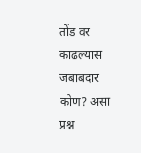तोंड वर काढल्यास जबाबदार कोण? असा प्रश्न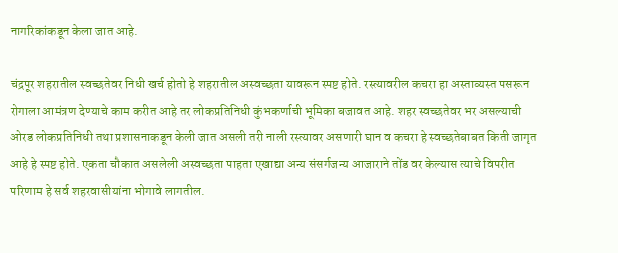नागरिकांकडून केला जात आहे.

चंद्रपूर शहरातील स्वच्छतेवर निधी खर्च होतो हे शहरातील अस्वच्छता यावरून स्पष्ट होते. रस्त्यावरील कचरा हा अस्ताव्यस्त पसरून रोगाला आमंत्रण देण्याचे काम करीत आहे तर लोकप्रतिनिधी कुंभकर्णाची भूमिका बजावत आहे. शहर स्वच्छतेवर भर असल्याची ओरड लोकप्रतिनिधी तथा प्रशासनाकडून केली जात असली तरी नाली रस्त्यावर असणारी घान व कचरा हे स्वच्छतेबाबत किती जागृत आहे हे स्पष्ट होते. एकता चौकात असलेली अस्वच्छता पाहता एखाद्या अन्य संसर्गजन्य आजाराने तोंड वर केल्यास त्याचे विपरीत परिणाम हे सर्व शहरवासीयांना भोगावे लागतील.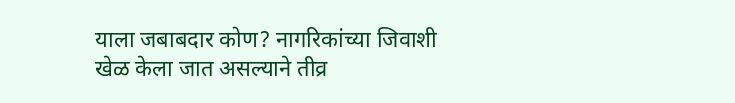याला जबाबदार कोण? नागरिकांच्या जिवाशी खेळ केला जात असल्याने तीव्र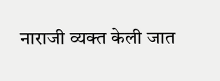नाराजी व्यक्त केली जात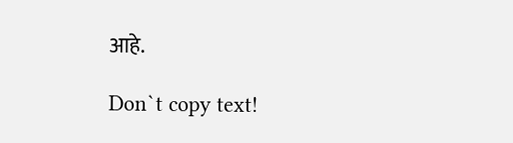आहे.

Don`t copy text!